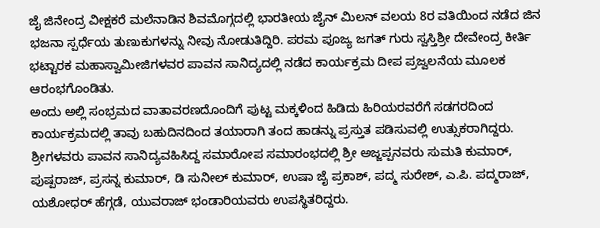ಜೈ ಜಿನೇಂದ್ರ ವೀಕ್ಷಕರೆ ಮಲೆನಾಡಿನ ಶಿವಮೊಗ್ಗದಲ್ಲಿ ಭಾರತೀಯ ಜೈನ್ ಮಿಲನ್ ವಲಯ 8ರ ವತಿಯಿಂದ ನಡೆದ ಜಿನ ಭಜನಾ ಸ್ಪರ್ಧೆಯ ತುಣುಕುಗಳನ್ನು ನೀವು ನೋಡುತಿದ್ದಿರಿ. ಪರಮ ಪೂಜ್ಯ ಜಗತ್ ಗುರು ಸ್ವಸ್ತಿಶ್ರೀ ದೇವೇಂದ್ರ ಕೀರ್ತಿ ಭಟ್ಟಾರಕ ಮಹಾಸ್ವಾಮೀಜಿಗಳವರ ಪಾವನ ಸಾನಿದ್ಯದಲ್ಲಿ ನಡೆದ ಕಾರ್ಯಕ್ರಮ ದೀಪ ಪ್ರಜ್ವಲನೆಯ ಮೂಲಕ ಆರಂಭಗೊಂಡಿತು.
ಅಂದು ಅಲ್ಲಿ ಸಂಭ್ರಮದ ವಾತಾವರಣದೊಂದಿಗೆ ಪುಟ್ಟ ಮಕ್ಕಳಿಂದ ಹಿಡಿದು ಹಿರಿಯರವರೆಗೆ ಸಡಗರದಿಂದ ಕಾರ್ಯಕ್ರಮದಲ್ಲಿ ತಾವು ಬಹುದಿನದಿಂದ ತಯಾರಾಗಿ ತಂದ ಹಾಡನ್ನು ಪ್ರಸ್ತುತ ಪಡಿಸುವಲ್ಲಿ ಉತ್ಸುಕರಾಗಿದ್ದರು.
ಶ್ರೀಗಳವರು ಪಾವನ ಸಾನಿದ್ಯವಹಿಸಿದ್ದ ಸಮಾರೋಪ ಸಮಾರಂಭದಲ್ಲಿ ಶ್ರೀ ಅಜ್ಜಪ್ಪನವರು ಸುಮತಿ ಕುಮಾರ್, ಪುಷ್ಪರಾಜ್, ಪ್ರಸನ್ನ ಕುಮಾರ್, ಡಿ ಸುನೀಲ್ ಕುಮಾರ್, ಉಷಾ ಜೈ ಪ್ರಕಾಶ್, ಪದ್ಮ ಸುರೇಶ್, ಎ.ಪಿ. ಪದ್ಮರಾಜ್, ಯಶೋಧರ್ ಹೆಗ್ಗಡೆ, ಯುವರಾಜ್ ಭಂಡಾರಿಯವರು ಉಪಸ್ಥಿತರಿದ್ದರು.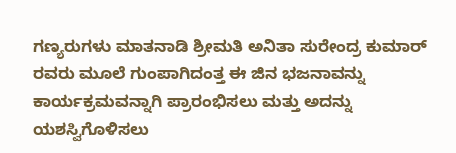ಗಣ್ಯರುಗಳು ಮಾತನಾಡಿ ಶ್ರೀಮತಿ ಅನಿತಾ ಸುರೇಂದ್ರ ಕುಮಾರ್ ರವರು ಮೂಲೆ ಗುಂಪಾಗಿದಂತ್ತ ಈ ಜಿನ ಭಜನಾವನ್ನು ಕಾರ್ಯಕ್ರಮವನ್ನಾಗಿ ಪ್ರಾರಂಭಿಸಲು ಮತ್ತು ಅದನ್ನು ಯಶಸ್ವಿಗೊಳಿಸಲು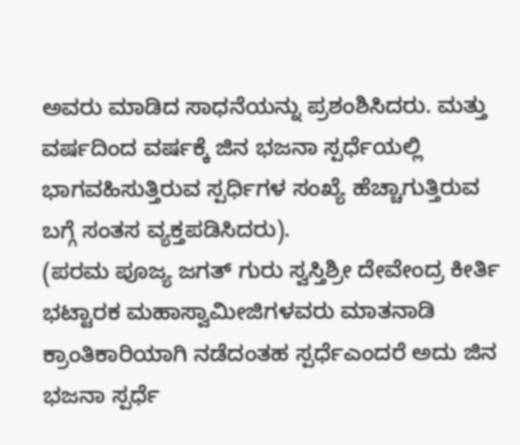ಅವರು ಮಾಡಿದ ಸಾಧನೆಯನ್ನು ಪ್ರಶಂಶಿಸಿದರು. ಮತ್ತು ವರ್ಷದಿಂದ ವರ್ಷಕ್ಕೆ ಜಿನ ಭಜನಾ ಸ್ಪರ್ಧೆಯಲ್ಲಿ ಭಾಗವಹಿಸುತ್ತಿರುವ ಸ್ಪರ್ಧಿಗಳ ಸಂಖ್ಯೆ ಹೆಚ್ಚಾಗುತ್ತಿರುವ ಬಗ್ಗೆ ಸಂತಸ ವ್ಯಕ್ತಪಡಿಸಿದರು).
(ಪರಮ ಪೂಜ್ಯ ಜಗತ್ ಗುರು ಸ್ವಸ್ತಿಶ್ರೀ ದೇವೇಂದ್ರ ಕೀರ್ತಿ ಭಟ್ಟಾರಕ ಮಹಾಸ್ವಾಮೀಜಿಗಳವರು ಮಾತನಾಡಿ ಕ್ರಾಂತಿಕಾರಿಯಾಗಿ ನಡೆದಂತಹ ಸ್ಪರ್ಧೆಎಂದರೆ ಅದು ಜಿನ ಭಜನಾ ಸ್ಪರ್ಧೆ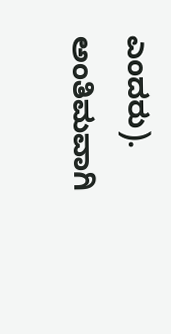ಎಂದರು).
ಅಂತಿಮವಾಗಿ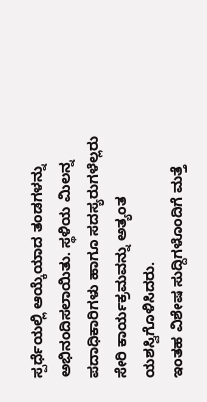ಸ್ಪರ್ಧೆಯಲ್ಲಿ ಆಯ್ಕೆಯಾದ ತಂಡಗಳನ್ನು ಅಭಿನಂದಿಸಲಾಯಿತು. ಸ್ಥಳಿಯ ಮಿಲನ್ನ ಪದಾಧಿಕಾರಿಗಳು ಹಾಗೂ ಸದಸ್ಯರುಗಳೆಲ್ಲರು ಸೇರಿ ಕಾರ್ಯಕ್ರಮವನ್ನು ಅತ್ಯಂತ ಯಶಸ್ವಿಗೊಳಿಸಿದರು.
ಇಂತಹ ವಿಶೇಷ ಸುದ್ದಿಗಳೊಂದಿಗೆ ಮತ್ತೆ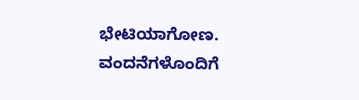ಭೇಟಿಯಾಗೋಣ.
ವಂದನೆಗಳೊಂದಿಗೆ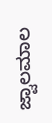ಜ್ವಾಲಮಾಲ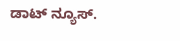ಡಾಟ್ ನ್ಯೂಸ್.